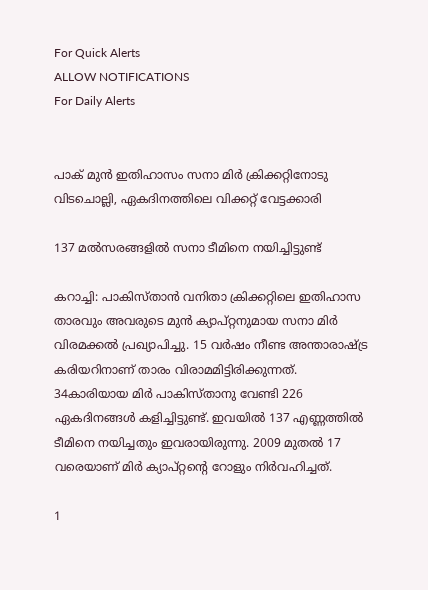For Quick Alerts
ALLOW NOTIFICATIONS
For Daily Alerts


പാക് മുന്‍ ഇതിഹാസം സനാ മിര്‍ ക്രിക്കറ്റിനോടു വിടചൊല്ലി, ഏകദിനത്തിലെ വിക്കറ്റ് വേട്ടക്കാരി

137 മല്‍സരങ്ങളില്‍ സനാ ടീമിനെ നയിച്ചിട്ടുണ്ട്

കറാച്ചി: പാകിസ്താന്‍ വനിതാ ക്രിക്കറ്റിലെ ഇതിഹാസ താരവും അവരുടെ മുന്‍ ക്യാപ്റ്റനുമായ സനാ മിര്‍ വിരമക്കല്‍ പ്രഖ്യാപിച്ചു. 15 വര്‍ഷം നീണ്ട അന്താരാഷ്ട്ര കരിയറിനാണ് താരം വിരാമമിട്ടിരിക്കുന്നത്. 34കാരിയായ മിര്‍ പാകിസ്താനു വേണ്ടി 226 ഏകദിനങ്ങള്‍ കളിച്ചിട്ടുണ്ട്. ഇവയില്‍ 137 എണ്ണത്തില്‍ ടീമിനെ നയിച്ചതും ഇവരായിരുന്നു. 2009 മുതല്‍ 17 വരെയാണ് മിര്‍ ക്യാപ്റ്റന്റെ റോളും നിര്‍വഹിച്ചത്.

1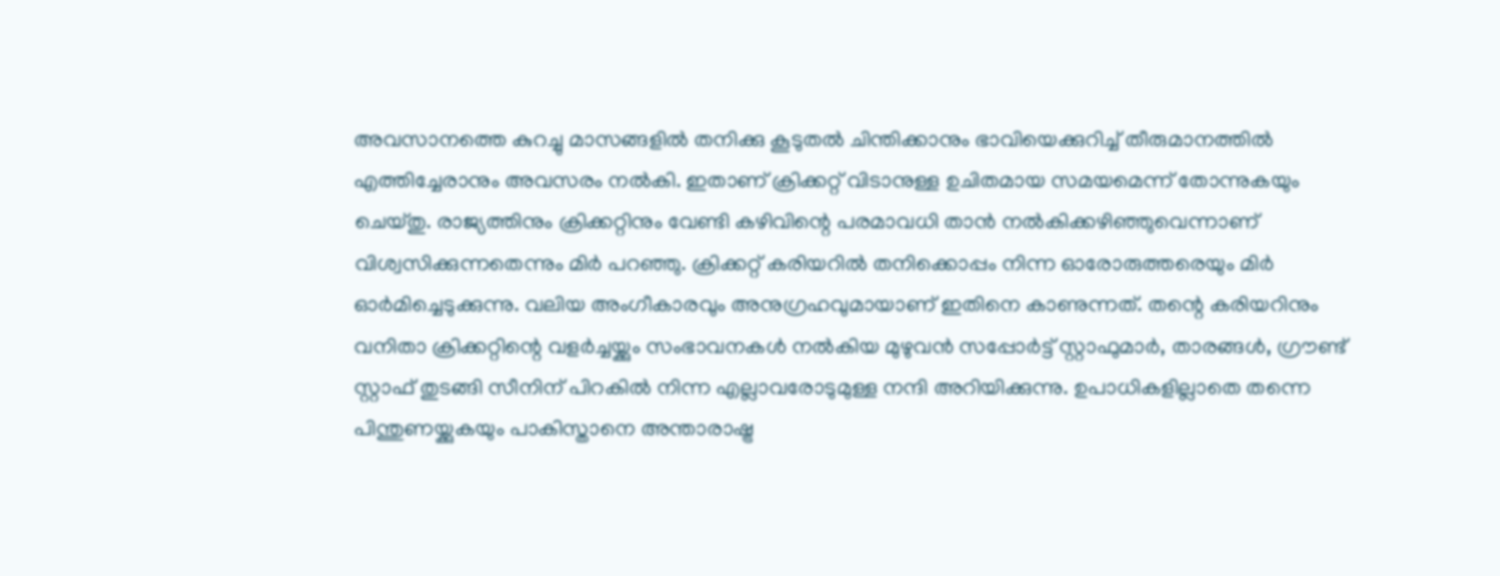അവസാനത്തെ കുറച്ചു മാസങ്ങളില്‍ തനിക്കു കൂടുതല്‍ ചിന്തിക്കാനും ഭാവിയെക്കുറിച്ച് തീരുമാനത്തില്‍ എത്തിച്ചേരാനും അവസരം നല്‍കി. ഇതാണ് ക്രിക്കറ്റ് വിടാനുള്ള ഉചിതമായ സമയമെന്ന് തോന്നുകയും ചെയ്തു. രാജ്യത്തിനും ക്രിക്കറ്റിനും വേണ്ടി കഴിവിന്റെ പരമാവധി താന്‍ നല്‍കിക്കഴിഞ്ഞുവെന്നാണ് വിശ്വസിക്കുന്നതെന്നും മിര്‍ പറഞ്ഞു. ക്രിക്കറ്റ് കരിയറില്‍ തനിക്കൊപ്പം നിന്ന ഓരോരുത്തരെയും മിര്‍ ഓര്‍മിച്ചെടുക്കുന്നു. വലിയ അംഗീകാരവും അനുഗ്രഹവുമായാണ് ഇതിനെ കാണുന്നത്. തന്റെ കരിയറിനും വനിതാ ക്രിക്കറ്റിന്റെ വളര്‍ച്ചയ്ക്കും സംഭാവനകള്‍ നല്‍കിയ മുഴുവന്‍ സപ്പോര്‍ട്ട് സ്റ്റാഫുമാര്‍, താരങ്ങള്‍, ഗ്രൗണ്ട് സ്റ്റാഫ് തുടങ്ങി സീനിന് പിറകില്‍ നിന്ന എല്ലാവരോടുമുള്ള നന്ദി അറിയിക്കുന്നു. ഉപാധികളില്ലാതെ തന്നെ പിന്തുണയ്ക്കുകയും പാകിസ്താനെ അന്താരാഷ്ട്ര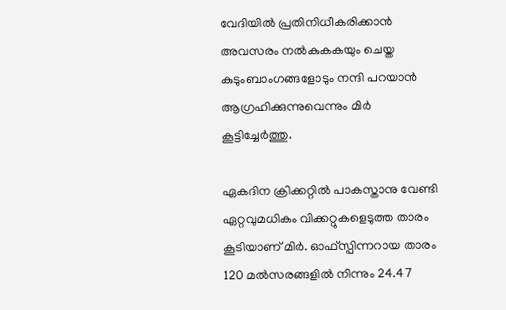വേദിയില്‍ പ്രതിനിധീകരിക്കാന്‍ അവസരം നല്‍കുകകയും ചെയ്ത കുടുംബാംഗങ്ങളോടും നന്ദി പറയാന്‍ ആഗ്രഹിക്കുന്നുവെന്നും മിര്‍ കൂട്ടിച്ചേര്‍ത്തു.

ഏകദിന ക്രിക്കറ്റില്‍ പാകസ്താനു വേണ്ടി ഏറ്റവുമധികം വിക്കറ്റുകളെടുത്ത താരം കൂടിയാണ് മിര്‍. ഓഫ്‌സ്പിന്നറായ താരം 120 മല്‍സരങ്ങളില്‍ നിന്നും 24.47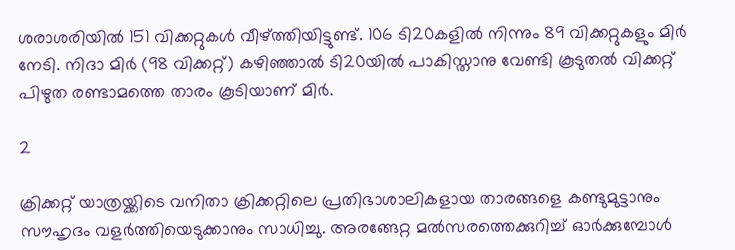ശരാശരിയില്‍ 151 വിക്കറ്റുകള്‍ വീഴ്ത്തിയിട്ടുണ്ട്. 106 ടി20കളില്‍ നിന്നും 89 വിക്കറ്റുകളും മിര്‍ നേടി. നിദാ മിര്‍ (98 വിക്കറ്റ്) കഴിഞ്ഞാല്‍ ടി20യില്‍ പാകിസ്താനു വേണ്ടി കൂടുതല്‍ വിക്കറ്റ് പിഴുത രണ്ടാമത്തെ താരം കൂടിയാണ് മിര്‍.

2

ക്രിക്കറ്റ് യാത്രയ്ക്കിടെ വനിതാ ക്രിക്കറ്റിലെ പ്രതിഭാശാലികളായ താരങ്ങളെ കണ്ടുമുട്ടാനും സൗഹൃദം വളര്‍ത്തിയെടുക്കാനും സാധിച്ചു. അരങ്ങേറ്റ മല്‍സരത്തെക്കുറിച്ച് ഓര്‍ക്കുമ്പോള്‍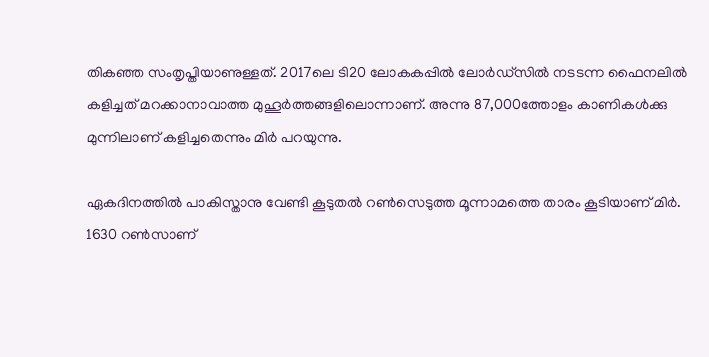തികഞ്ഞ സംതൃപ്തിയാണുള്ളത്. 2017ലെ ടി20 ലോകകപ്പില്‍ ലോര്‍ഡ്‌സില്‍ നടടന്ന ഫൈനലില്‍ കളിച്ചത് മറക്കാനാവാത്ത മുഹൂര്‍ത്തങ്ങളിലൊന്നാണ്. അന്നു 87,000ത്തോളം കാണികള്‍ക്കു മുന്നിലാണ് കളിച്ചതെന്നും മിര്‍ പറയുന്നു.

ഏകദിനത്തില്‍ പാകിസ്താനു വേണ്ടി കൂടുതല്‍ റണ്‍സെടുത്ത മൂന്നാമത്തെ താരം കൂടിയാണ് മിര്‍. 1630 റണ്‍സാണ്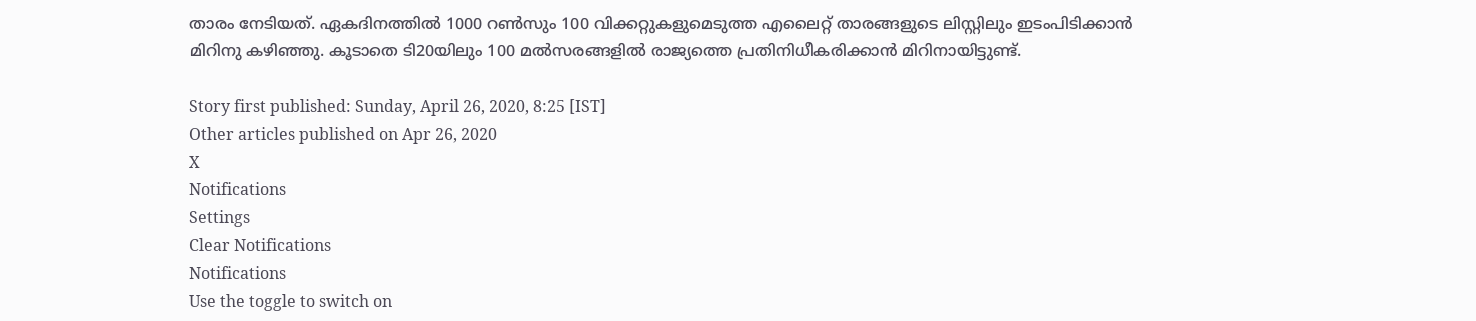താരം നേടിയത്. ഏകദിനത്തില്‍ 1000 റണ്‍സും 100 വിക്കറ്റുകളുമെടുത്ത എലൈറ്റ് താരങ്ങളുടെ ലിസ്റ്റിലും ഇടംപിടിക്കാന്‍ മിറിനു കഴിഞ്ഞു. കൂടാതെ ടി20യിലും 100 മല്‍സരങ്ങളില്‍ രാജ്യത്തെ പ്രതിനിധീകരിക്കാന്‍ മിറിനായിട്ടുണ്ട്.

Story first published: Sunday, April 26, 2020, 8:25 [IST]
Other articles published on Apr 26, 2020
X
Notifications
Settings
Clear Notifications
Notifications
Use the toggle to switch on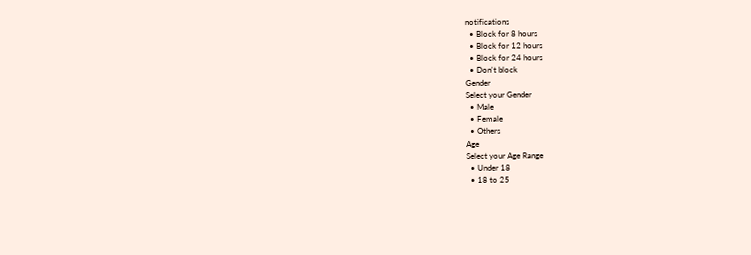notifications
  • Block for 8 hours
  • Block for 12 hours
  • Block for 24 hours
  • Don't block
Gender
Select your Gender
  • Male
  • Female
  • Others
Age
Select your Age Range
  • Under 18
  • 18 to 25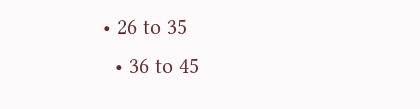• 26 to 35
  • 36 to 45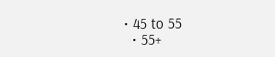• 45 to 55
  • 55+